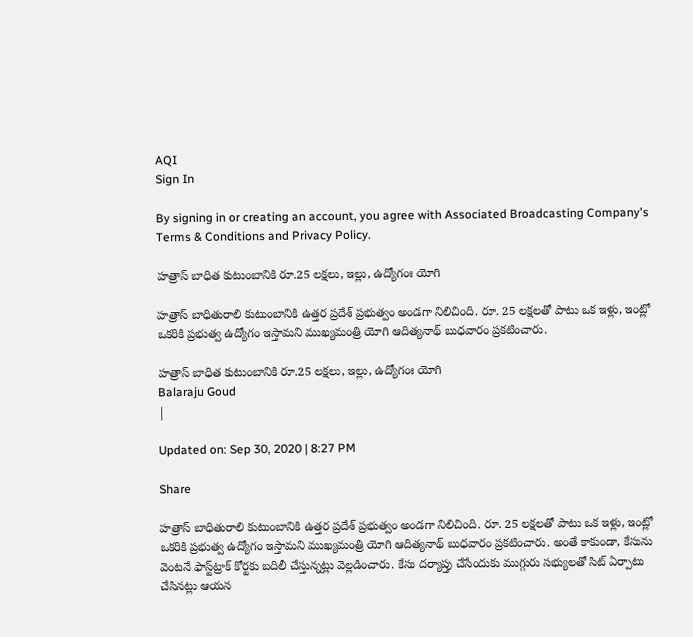AQI
Sign In

By signing in or creating an account, you agree with Associated Broadcasting Company's Terms & Conditions and Privacy Policy.

హత్రాస్‌ బాధిత కుటుంబానికి రూ.25 లక్షలు, ఇల్లు, ఉద్యోగంః యోగి

హత్రాస్‌ బాధితురాలి కుటుంబానికి ఉత్తర ప్రదేశ్ ప్రభుత్వం అండగా నిలిచింది. రూ. 25 లక్షలతో పాటు ఒక ఇళ్లు, ఇంట్లో ఒకరికి ప్రభుత్వ ఉద్యోగం ఇస్తామని ముఖ్యమంత్రి యోగి ఆదిత్యనాథ్ బుధవారం ప్రకటించారు.

హత్రాస్‌ బాధిత కుటుంబానికి రూ.25 లక్షలు, ఇల్లు, ఉద్యోగంః యోగి
Balaraju Goud
|

Updated on: Sep 30, 2020 | 8:27 PM

Share

హత్రాస్‌ బాధితురాలి కుటుంబానికి ఉత్తర ప్రదేశ్ ప్రభుత్వం అండగా నిలిచింది. రూ. 25 లక్షలతో పాటు ఒక ఇళ్లు, ఇంట్లో ఒకరికి ప్రభుత్వ ఉద్యోగం ఇస్తామని ముఖ్యమంత్రి యోగి ఆదిత్యనాథ్ బుధవారం ప్రకటించారు. అంతే కాకుండా, కేసును వెంటనే ఫాస్ట్‌ట్రాక్ కోర్టకు బదిలీ చేస్తున్నట్లు వెల్లడించారు. కేసు దర్యాప్తు చేసేందుకు ముగ్గురు సభ్యులతో సిట్ ఏర్పాటు చేసినట్లు ఆయన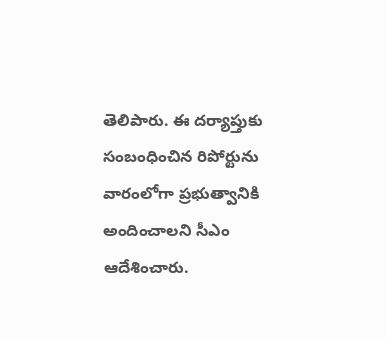తెలిపారు. ఈ దర్యాప్తుకు సంబంధించిన రిపోర్టును వారంలోగా ప్రభుత్వానికి అందించాలని సీఎం ఆదేశించారు.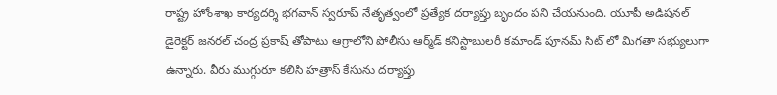రాష్ట్ర హోంశాఖ కార్యదర్శి భగవాన్ స్వరూప్ నేతృత్వంలో ప్రత్యేక దర్యాప్తు బృందం పని చేయనుంది. యూపీ అడిషనల్ డైరెక్టర్ జనరల్ చంద్ర ప్రకాష్ తోపాటు ఆగ్రాలోని పోలీసు ఆర్మ్‌డ్ కనిస్టాబులరీ కమాండ్ పూనమ్ సిట్ లో మిగతా సభ్యులుగా ఉన్నారు. వీరు ముగ్గురూ కలిసి హత్రాస్ కేసును దర్యాప్తు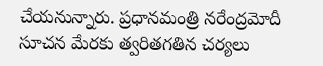చేయనున్నారు. ప్రధానమంత్రి నరేంద్రమోదీ సూచన మేరకు త్వరితగతిన చర్యలు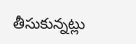తీసుకున్నట్లు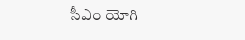సీఎం యోగి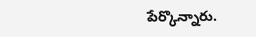పేర్కొన్నారు.